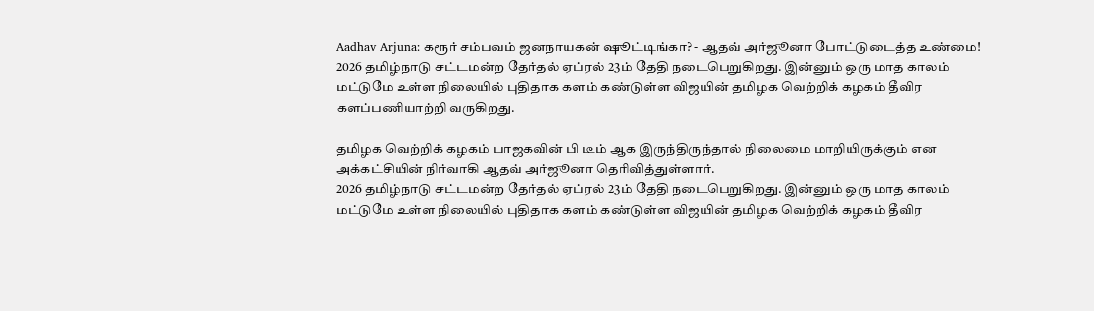Aadhav Arjuna: கரூர் சம்பவம் ஜனநாயகன் ஷூட்டிங்கா? - ஆதவ் அர்ஜூனா போட்டுடைத்த உண்மை!
2026 தமிழ்நாடு சட்டமன்ற தேர்தல் ஏப்ரல் 23ம் தேதி நடைபெறுகிறது. இன்னும் ஒரு மாத காலம் மட்டுமே உள்ள நிலையில் புதிதாக களம் கண்டுள்ள விஜயின் தமிழக வெற்றிக் கழகம் தீவிர களப்பணியாற்றி வருகிறது.

தமிழக வெற்றிக் கழகம் பாஜகவின் பி டீம் ஆக இருந்திருந்தால் நிலைமை மாறியிருக்கும் என அக்கட்சியின் நிர்வாகி ஆதவ் அர்ஜூனா தெரிவித்துள்ளார்.
2026 தமிழ்நாடு சட்டமன்ற தேர்தல் ஏப்ரல் 23ம் தேதி நடைபெறுகிறது. இன்னும் ஒரு மாத காலம் மட்டுமே உள்ள நிலையில் புதிதாக களம் கண்டுள்ள விஜயின் தமிழக வெற்றிக் கழகம் தீவிர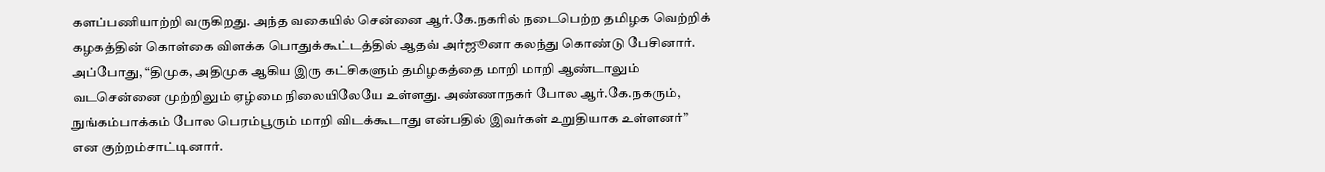களப்பணியாற்றி வருகிறது. அந்த வகையில் சென்னை ஆர்.கே.நகரில் நடைபெற்ற தமிழக வெற்றிக் கழகத்தின் கொள்கை விளக்க பொதுக்கூட்டத்தில் ஆதவ் அர்ஜூனா கலந்து கொண்டு பேசினார். அப்போது, “திமுக, அதிமுக ஆகிய இரு கட்சிகளும் தமிழகத்தை மாறி மாறி ஆண்டாலும் வடசென்னை முற்றிலும் ஏழ்மை நிலையிலேயே உள்ளது. அண்ணாநகர் போல ஆர்.கே.நகரும், நுங்கம்பாக்கம் போல பெரம்பூரும் மாறி விடக்கூடாது என்பதில் இவர்கள் உறுதியாக உள்ளனர்” என குற்றம்சாட்டினார்.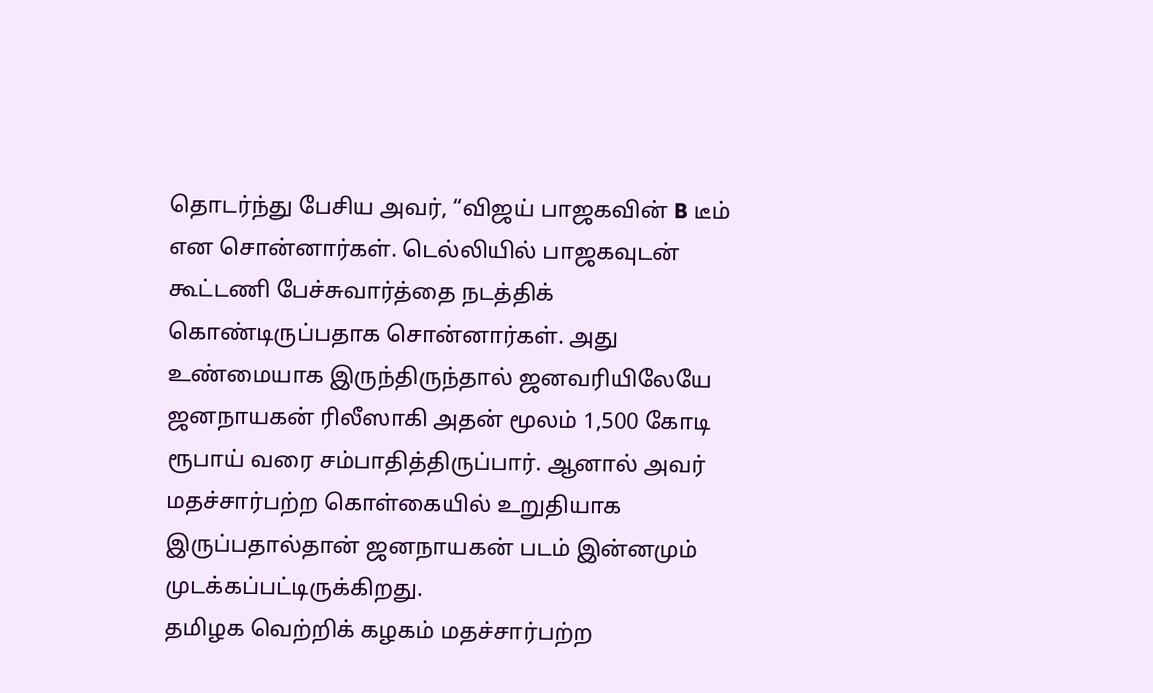தொடர்ந்து பேசிய அவர், “விஜய் பாஜகவின் B டீம் என சொன்னார்கள். டெல்லியில் பாஜகவுடன் கூட்டணி பேச்சுவார்த்தை நடத்திக் கொண்டிருப்பதாக சொன்னார்கள். அது உண்மையாக இருந்திருந்தால் ஜனவரியிலேயே ஜனநாயகன் ரிலீஸாகி அதன் மூலம் 1,500 கோடி ரூபாய் வரை சம்பாதித்திருப்பார். ஆனால் அவர் மதச்சார்பற்ற கொள்கையில் உறுதியாக இருப்பதால்தான் ஜனநாயகன் படம் இன்னமும் முடக்கப்பட்டிருக்கிறது.
தமிழக வெற்றிக் கழகம் மதச்சார்பற்ற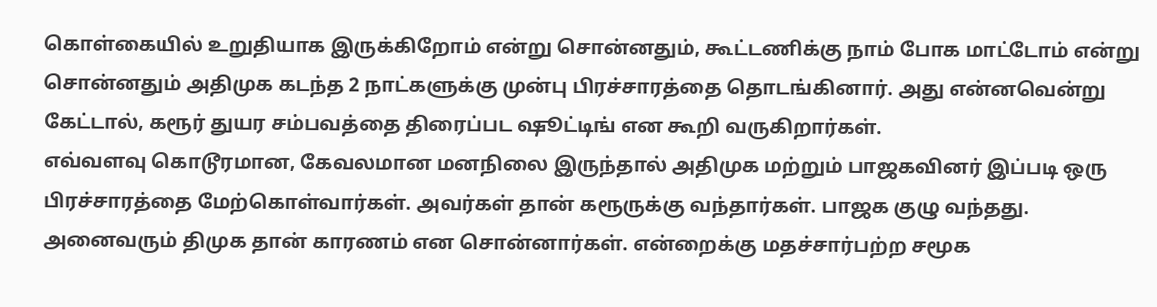கொள்கையில் உறுதியாக இருக்கிறோம் என்று சொன்னதும், கூட்டணிக்கு நாம் போக மாட்டோம் என்று சொன்னதும் அதிமுக கடந்த 2 நாட்களுக்கு முன்பு பிரச்சாரத்தை தொடங்கினார். அது என்னவென்று கேட்டால், கரூர் துயர சம்பவத்தை திரைப்பட ஷூட்டிங் என கூறி வருகிறார்கள்.
எவ்வளவு கொடூரமான, கேவலமான மனநிலை இருந்தால் அதிமுக மற்றும் பாஜகவினர் இப்படி ஒரு பிரச்சாரத்தை மேற்கொள்வார்கள். அவர்கள் தான் கரூருக்கு வந்தார்கள். பாஜக குழு வந்தது. அனைவரும் திமுக தான் காரணம் என சொன்னார்கள். என்றைக்கு மதச்சார்பற்ற சமூக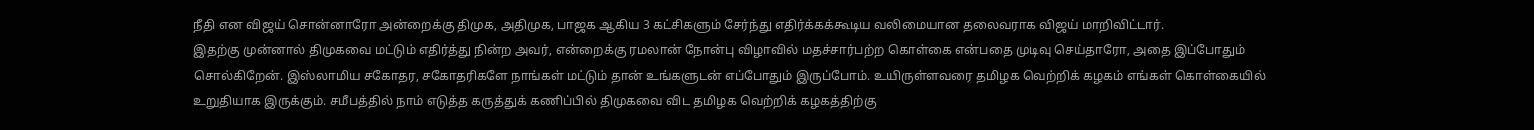நீதி என விஜய் சொன்னாரோ அன்றைக்கு திமுக, அதிமுக, பாஜக ஆகிய 3 கட்சிகளும் சேர்ந்து எதிர்க்கக்கூடிய வலிமையான தலைவராக விஜய் மாறிவிட்டார்.
இதற்கு முன்னால் திமுகவை மட்டும் எதிர்த்து நின்ற அவர், என்றைக்கு ரமலான் நோன்பு விழாவில் மதச்சார்பற்ற கொள்கை என்பதை முடிவு செய்தாரோ, அதை இப்போதும் சொல்கிறேன். இஸ்லாமிய சகோதர, சகோதரிகளே நாங்கள் மட்டும் தான் உங்களுடன் எப்போதும் இருப்போம். உயிருள்ளவரை தமிழக வெற்றிக் கழகம் எங்கள் கொள்கையில் உறுதியாக இருக்கும். சமீபத்தில் நாம் எடுத்த கருத்துக் கணிப்பில் திமுகவை விட தமிழக வெற்றிக் கழகத்திற்கு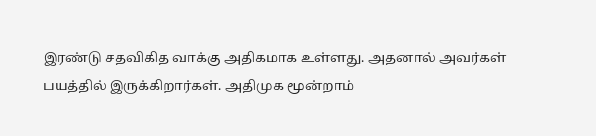இரண்டு சதவிகித வாக்கு அதிகமாக உள்ளது. அதனால் அவர்கள் பயத்தில் இருக்கிறார்கள். அதிமுக மூன்றாம்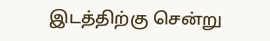இடத்திற்கு சென்று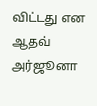விட்டது என ஆதவ் அர்ஜூனா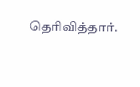தெரிவித்தார்.